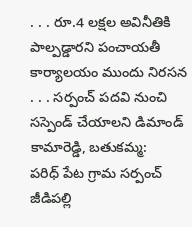. . . రూ.4 లక్షల అవినీతికి పాల్పడ్డారని పంచాయతీ కార్యాలయం ముందు నిరసన
. . . సర్పంచ్ పదవి నుంచి సస్పెండ్ చేయాలని డిమాండ్
కామారెడ్డి, బతుకమ్మ:
పరిధ్ పేట గ్రామ సర్పంచ్ జీడిపల్లి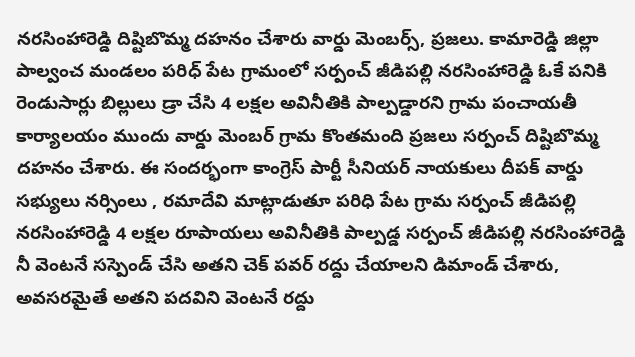నరసింహారెడ్డి దిష్టిబొమ్మ దహనం చేశారు వార్డు మెంబర్స్, ప్రజలు. కామారెడ్డి జిల్లా పాల్వంచ మండలం పరిధ్ పేట గ్రామంలో సర్పంచ్ జీడిపల్లి నరసింహారెడ్డి ఓకే పనికి రెండుసార్లు బిల్లులు డ్రా చేసి 4 లక్షల అవినీతికి పాల్పడ్డారని గ్రామ పంచాయతీ కార్యాలయం ముందు వార్డు మెంబర్ గ్రామ కొంతమంది ప్రజలు సర్పంచ్ దిష్టిబొమ్మ దహనం చేశారు. ఈ సందర్భంగా కాంగ్రెస్ పార్టీ సీనియర్ నాయకులు దీపక్ వార్డు సభ్యులు నర్సింలు , రమాదేవి మాట్లాడుతూ పరిధి పేట గ్రామ సర్పంచ్ జీడిపల్లి నరసింహారెడ్డి 4 లక్షల రూపాయలు అవినీతికి పాల్పడ్డ సర్పంచ్ జీడిపల్లి నరసింహారెడ్డి నీ వెంటనే సస్పెండ్ చేసి అతని చెక్ పవర్ రద్దు చేయాలని డిమాండ్ చేశారు, అవసరమైతే అతని పదవిని వెంటనే రద్దు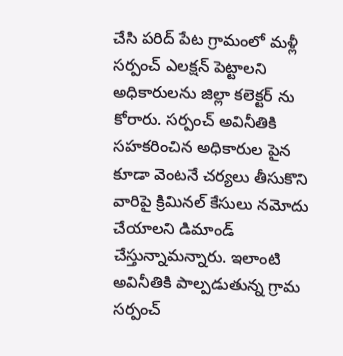చేసి పరిద్ పేట గ్రామంలో మళ్లీ సర్పంచ్ ఎలక్షన్ పెట్టాలని అధికారులను జిల్లా కలెక్టర్ ను కోరారు. సర్పంచ్ అవినీతికి సహకరించిన అధికారుల పైన కూడా వెంటనే చర్యలు తీసుకొని వారిపై క్రిమినల్ కేసులు నమోదు చేయాలని డిమాండ్ చేస్తున్నామన్నారు. ఇలాంటి అవినీతికి పాల్పడుతున్న గ్రామ సర్పంచ్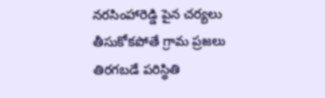నరసింహారెడ్డి పైన చర్యలు తీసుకోకపోతే గ్రామ ప్రజలు తిరగబడే పరిస్థితి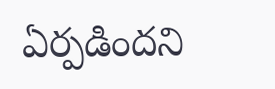ఏర్పడిందని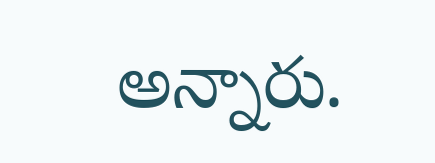అన్నారు.